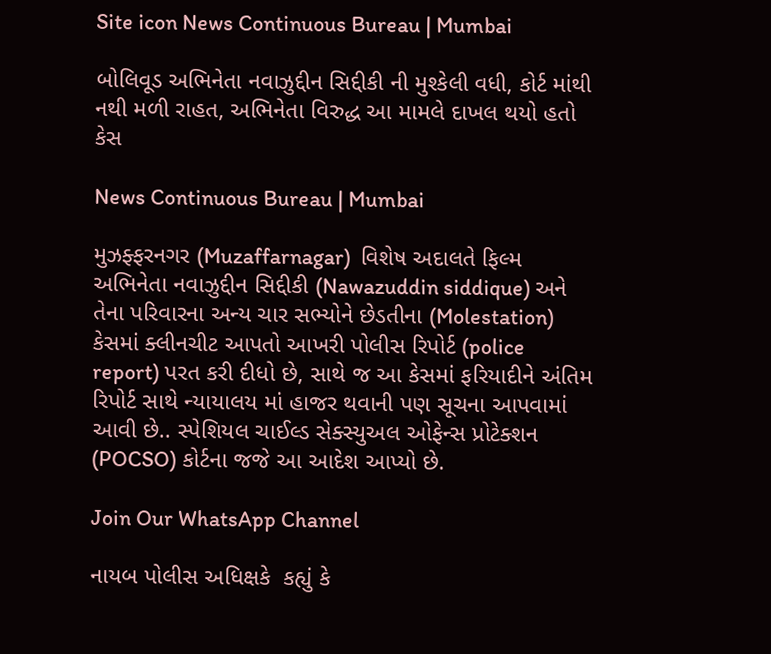Site icon News Continuous Bureau | Mumbai

બોલિવૂડ અભિનેતા નવાઝુદ્દીન સિદ્દીકી ની મુશ્કેલી વધી, કોર્ટ માંથી નથી મળી રાહત, અભિનેતા વિરુદ્ધ આ મામલે દાખલ થયો હતો કેસ

News Continuous Bureau | Mumbai

મુઝફ્ફરનગર (Muzaffarnagar)  વિશેષ અદાલતે ફિલ્મ અભિનેતા નવાઝુદ્દીન સિદ્દીકી (Nawazuddin siddique) અને તેના પરિવારના અન્ય ચાર સભ્યોને છેડતીના (Molestation) કેસમાં ક્લીનચીટ આપતો આખરી પોલીસ રિપોર્ટ (police report) પરત કરી દીધો છે, સાથે જ આ કેસમાં ફરિયાદીને અંતિમ રિપોર્ટ સાથે ન્યાયાલય માં હાજર થવાની પણ સૂચના આપવામાં આવી છે.. સ્પેશિયલ ચાઈલ્ડ સેક્સ્યુઅલ ઓફેન્સ પ્રોટેક્શન (POCSO) કોર્ટના જજે આ આદેશ આપ્યો છે.

Join Our WhatsApp Channel

નાયબ પોલીસ અધિક્ષકે  કહ્યું કે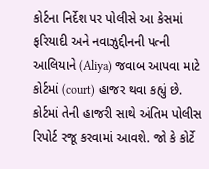કોર્ટના નિર્દેશ પર પોલીસે આ કેસમાં ફરિયાદી અને નવાઝુદ્દીનની પત્ની આલિયાને (Aliya) જવાબ આપવા માટે કોર્ટમાં (court) હાજર થવા કહ્યું છે. કોર્ટમાં તેની હાજરી સાથે અંતિમ પોલીસ રિપોર્ટ રજૂ કરવામાં આવશે. જો કે કોર્ટે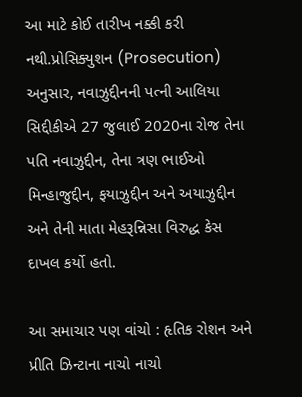આ માટે કોઈ તારીખ નક્કી કરી નથી.પ્રોસિક્યુશન (Prosecution) અનુસાર, નવાઝુદ્દીનની પત્ની આલિયા સિદ્દીકીએ 27 જુલાઈ 2020ના રોજ તેના પતિ નવાઝુદ્દીન, તેના ત્રણ ભાઈઓ મિન્હાજુદ્દીન, ફયાઝુદ્દીન અને અયાઝુદ્દીન અને તેની માતા મેહરૂન્નિસા વિરુદ્ધ કેસ દાખલ કર્યો હતો.

આ સમાચાર પણ વાંચો : હૃતિક રોશન અને પ્રીતિ ઝિન્ટાના નાચો નાચો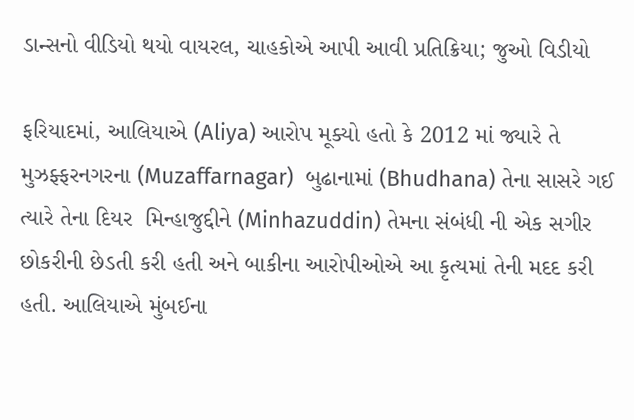ડાન્સનો વીડિયો થયો વાયરલ, ચાહકોએ આપી આવી પ્રતિક્રિયા; જુઓ વિડીયો

ફરિયાદમાં, આલિયાએ (Aliya) આરોપ મૂક્યો હતો કે 2012 માં જ્યારે તે મુઝફ્ફરનગરના (Muzaffarnagar)  બુઢાનામાં (Bhudhana) તેના સાસરે ગઈ ત્યારે તેના દિયર  મિન્હાજુદ્દીને (Minhazuddin) તેમના સંબંધી ની એક સગીર છોકરીની છેડતી કરી હતી અને બાકીના આરોપીઓએ આ કૃત્યમાં તેની મદદ કરી હતી. આલિયાએ મુંબઈના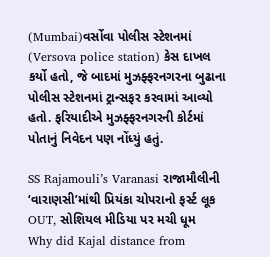(Mumbai)વર્સોવા પોલીસ સ્ટેશનમાં (Versova police station) કેસ દાખલ કર્યો હતો, જે બાદમાં મુઝફ્ફરનગરના બુઢાના પોલીસ સ્ટેશનમાં ટ્રાન્સફર કરવામાં આવ્યો હતો. ફરિયાદીએ મુઝફ્ફરનગરની કોર્ટમાં પોતાનું નિવેદન પણ નોંધ્યું હતું.

SS Rajamouli’s Varanasi રાજામૌલીની ‘વારાણસી’માંથી પ્રિયંકા ચોપરાનો ફર્સ્ટ લૂક OUT, સોશિયલ મીડિયા પર મચી ધૂમ
Why did Kajal distance from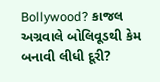Bollywood? કાજલ અગ્રવાલે બોલિવૂડથી કેમ બનાવી લીધી દૂરી?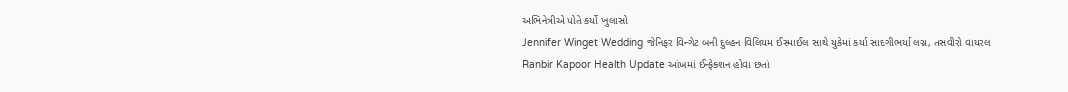અભિનેત્રીએ પોતે કર્યો ખુલાસો
Jennifer Winget Wedding જેનિફર વિન્ગેટ બની દુલ્હન વિલિયમ ઈસ્માઈલ સાથે યુકેમાં કર્યા સાદગીભર્યા લગ્ન, તસવીરો વાયરલ
Ranbir Kapoor Health Update આંખમાં ઈન્ફેક્શન હોવા છતાં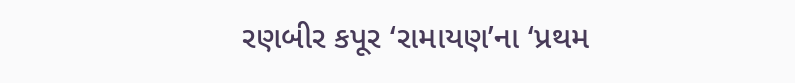રણબીર કપૂર ‘રામાયણ’ના ‘પ્રથમ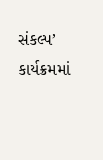સંકલ્પ’ કાર્યક્રમમાં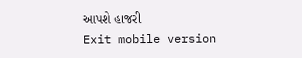આપશે હાજરી
Exit mobile version